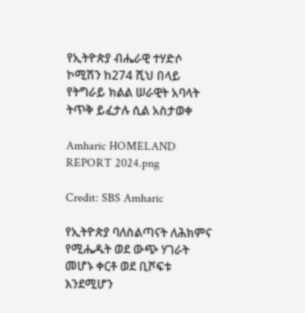የኢትዮጵያ ብሔራዊ ተሃድሶ ኮሚሽን ከ274 ሺህ በላይ የትግራይ ክልል ሠራዊት አባላት ትጥቅ ይፈታሉ ሲል አስታወቀ

Amharic HOMELAND REPORT 2024.png

Credit: SBS Amharic

የኢትዮጵያ ባለስልጣናት ለሕክምና የሚሔዱት ወደ ውጭ ሃገራት መሆኑ ቀርቶ ወደ ቢሾፍቱ እንደሚሆን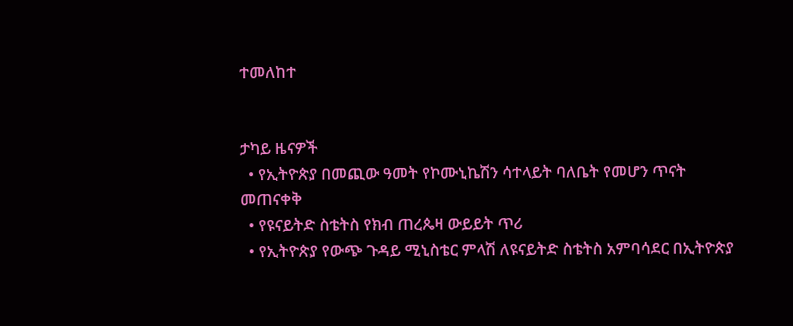ተመለከተ


ታካይ ዜናዎች
  • የኢትዮጵያ በመጪው ዓመት የኮሙኒኬሽን ሳተላይት ባለቤት የመሆን ጥናት መጠናቀቅ
  • የዩናይትድ ስቴትስ የክብ ጠረጴዛ ውይይት ጥሪ
  • የኢትዮጵያ የውጭ ጉዳይ ሚኒስቴር ምላሽ ለዩናይትድ ስቴትስ አምባሳደር በኢትዮጵያ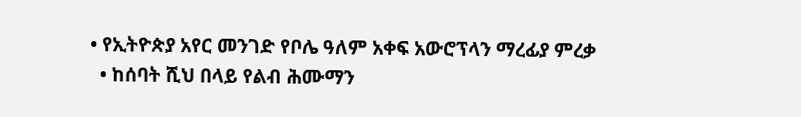• የኢትዮጵያ አየር መንገድ የቦሌ ዓለም አቀፍ አውሮፕላን ማረፊያ ምረቃ
  • ከሰባት ሺህ በላይ የልብ ሕሙማን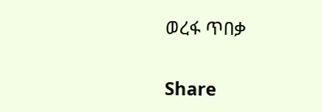ወረፋ ጥበቃ

Share